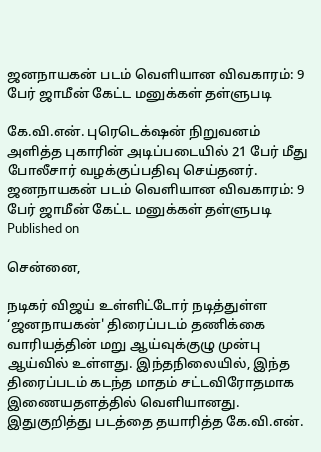ஜனநாயகன் படம் வெளியான விவகாரம்: 9 பேர் ஜாமீன் கேட்ட மனுக்கள் தள்ளுபடி

கே.வி.என். புரெடெக்‌ஷன் நிறுவனம் அளித்த புகாரின் அடிப்படையில் 21 பேர் மீது போலீசார் வழக்குப்பதிவு செய்தனர்.
ஜனநாயகன் படம் வெளியான விவகாரம்: 9 பேர் ஜாமீன் கேட்ட மனுக்கள் தள்ளுபடி
Published on

சென்னை,

நடிகர் விஜய் உள்ளிட்டோர் நடித்துள்ள ‘ஜனநாயகன்' திரைப்படம் தணிக்கை வாரியத்தின் மறு ஆய்வுக்குழு முன்பு ஆய்வில் உள்ளது. இந்தநிலையில், இந்த திரைப்படம் கடந்த மாதம் சட்டவிரோதமாக இணையதளத்தில் வெளியானது. இதுகுறித்து படத்தை தயாரித்த கே.வி.என்.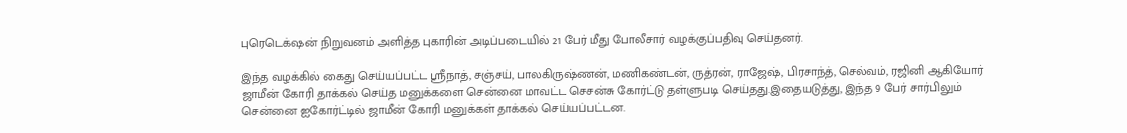புரெடெக்‌ஷன் நிறுவனம் அளித்த புகாரின் அடிப்படையில் 21 பேர் மீது போலீசார் வழக்குப்பதிவு செய்தனர்.

இந்த வழக்கில் கைது செய்யப்பட்ட ஸ்ரீநாத், சஞ்சய், பாலகிருஷ்ணன், மணிகண்டன், ருத்ரன், ராஜேஷ், பிரசாந்த், செல்வம், ரஜினி ஆகியோர் ஜாமீன் கோரி தாக்கல் செய்த மனுக்களை சென்னை மாவட்ட செசன்சு கோர்ட்டு தள்ளுபடி செய்தது.இதையடுத்து, இந்த 9 பேர் சார்பிலும் சென்னை ஐகோர்ட்டில் ஜாமீன் கோரி மனுக்கள் தாக்கல் செய்யப்பட்டன.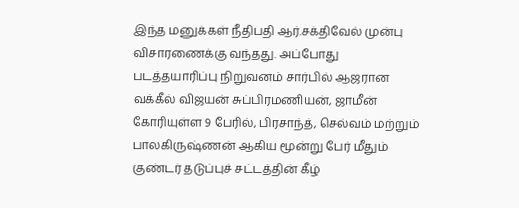இந்த மனுக்கள் நீதிபதி ஆர்.சக்திவேல் முன்பு விசாரணைக்கு வந்தது. அப்போது படத்தயாரிப்பு நிறுவனம் சார்பில் ஆஜரான வக்கீல் விஜயன் சுப்பிரமணியன், ஜாமீன் கோரியுள்ள 9 பேரில், பிரசாந்த், செல்வம் மற்றும் பாலகிருஷ்ணன் ஆகிய மூன்று பேர் மீதும் குண்டர் தடுப்புச் சட்டத்தின் கீழ்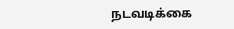நடவடிக்கை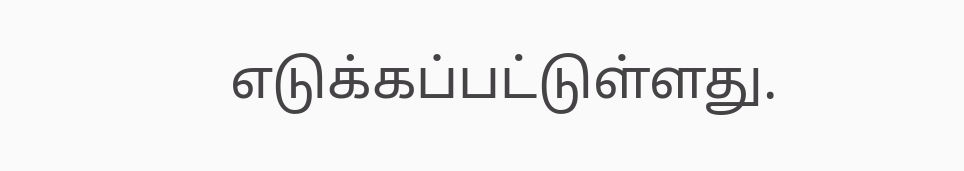எடுக்கப்பட்டுள்ளது.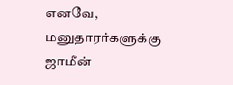எனவே, மனுதாரர்களுக்கு ஜாமீன்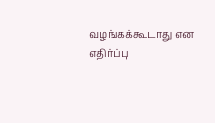வழங்கக்கூடாது என எதிர்ப்பு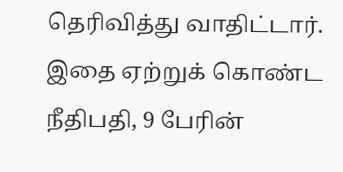தெரிவித்து வாதிட்டார். இதை ஏற்றுக் கொண்ட நீதிபதி, 9 பேரின்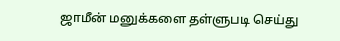ஜாமீன் மனுக்களை தள்ளுபடி செய்து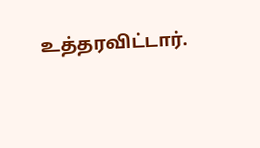உத்தரவிட்டார்.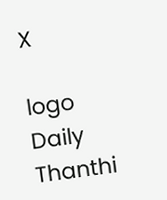X

logo
Daily Thanthi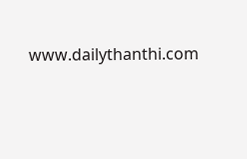www.dailythanthi.com